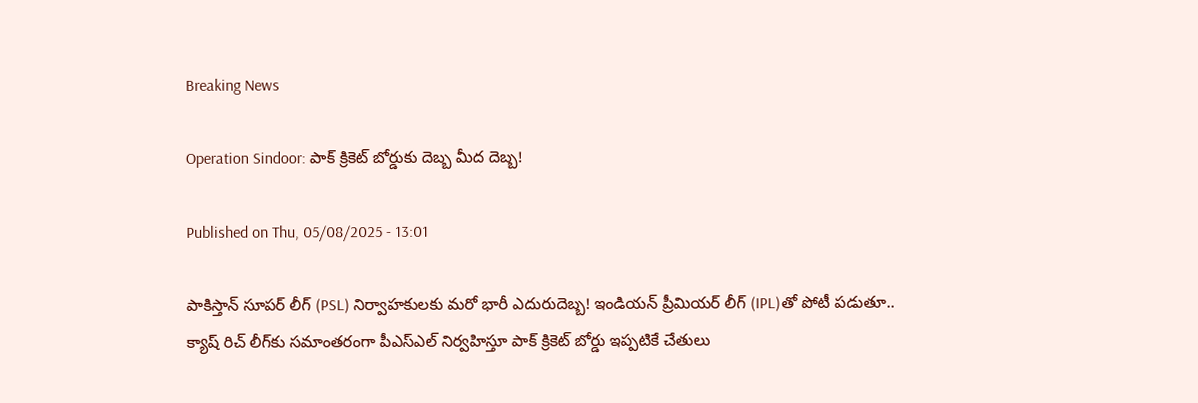Breaking News

Operation Sindoor: పాక్‌ క్రికెట్‌ బోర్డుకు దెబ్బ మీద దెబ్బ!

Published on Thu, 05/08/2025 - 13:01

పాకిస్తాన్‌ సూపర్‌ లీగ్‌ (PSL) నిర్వాహకులకు మరో భారీ ఎదురుదెబ్బ! ఇండియన్‌ ప్రీమియర్‌ లీగ్‌ (IPL)తో పోటీ పడుతూ.. క్యాష్‌ రిచ్‌ లీగ్‌కు సమాంతరంగా పీఎస్‌ఎల్‌ నిర్వహిస్తూ పాక్‌ క్రికెట్‌ బోర్డు ఇ‍ప్పటికే చేతులు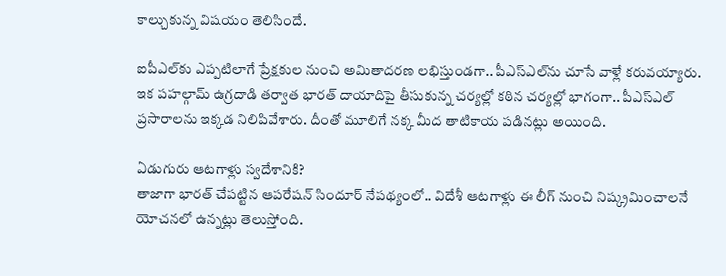కాల్చుకున్న విషయం తెలిసిందే.

ఐపీఎల్‌కు ఎప్పటిలాగే ప్రేక్షకుల నుంచి అమితాదరణ లభిస్తుండగా.. పీఎస్‌ఎల్‌ను చూసే వాళ్లే కరువయ్యారు. ఇక పహల్గామ్‌ ఉగ్రదాడి తర్వాత భారత్‌ దాయాదిపై తీసుకున్న చర్యల్లో కఠిన చర్యల్లో భాగంగా.. పీఎస్‌ఎల్‌ ప్రసారాలను ఇక్కడ నిలిపివేశారు. దీంతో మూలిగే నక్క మీద తాటికాయ పడినట్లు అయింది.

ఏడుగురు ఆటగాళ్లు స్వదేశానికి?
తాజాగా భారత్‌ చేపట్టిన ఆపరేషన్‌ సిందూర్‌ నేపథ్యంలో.. విదేశీ ఆటగాళ్లు ఈ లీగ్‌ నుంచి నిష్క్రమించాలనే యోచనలో ఉన్నట్లు తెలుస్తోంది.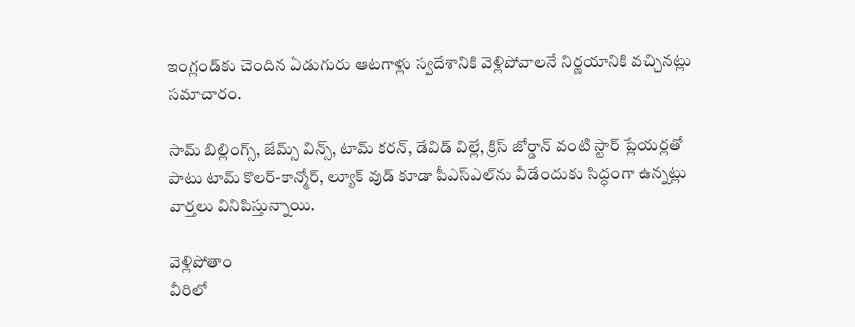ఇంగ్లండ్‌కు చెందిన ఏడుగురు ఆటగాళ్లు స్వదేశానికి వెళ్లిపోవాలనే నిర్ణయానికి వచ్చినట్లు సమాచారం.

సామ్‌ బిల్లింగ్స్‌, జేమ్స్‌ విన్స్‌, టామ్‌ కరన్‌, డేవిడ్‌ విల్లే, క్రిస్‌ జోర్డాన్‌ వంటి స్టార్‌ ప్లేయర్లతో పాటు టామ్‌ కొలర్‌-కాన్మోర్‌, ల్యూక్‌ వుడ్‌ కూడా పీఎస్‌ఎల్‌ను వీడేందుకు సిద్ధంగా ఉన్నట్లు వార్తలు వినిపిస్తున్నాయి.

వెళ్లిపోతాం
వీరిలో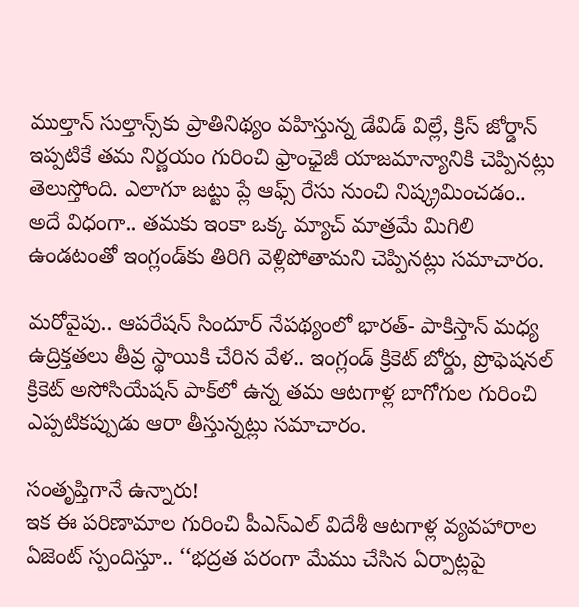ముల్తాన్‌ సుల్తాన్స్‌కు ప్రాతినిథ్యం వహిస్తున్న డేవిడ్‌ విల్లే, క్రిస్‌ జోర్డాన్‌ ఇప్పటికే తమ నిర్ణయం గురించి ఫ్రాంఛైజీ యాజమాన్యానికి చెప్పినట్లు తెలుస్తోంది. ఎలాగూ జట్టు ప్లే ఆఫ్స్‌ రేసు నుంచి నిష్క్రమించడం.. అదే విధంగా.. తమకు ఇంకా ఒక్క మ్యాచ్‌ మాత్రమే మిగిలి ఉండటంతో ఇంగ్లండ్‌కు తిరిగి వెళ్లిపోతామని చెప్పినట్లు సమాచారం.

మరోవైపు.. ఆపరేషన్‌ సిందూర్‌ నేపథ్యంలో భారత్‌- పాకిస్తాన్‌ మధ్య ఉద్రిక్తతలు తీవ్ర స్థాయికి చేరిన వేళ.. ఇంగ్లండ్‌ క్రికెట్‌ బోర్డు, ప్రొఫెషనల్‌ క్రికెట్‌ అసోసియేషన్‌ పాక్‌లో ఉన్న తమ ఆటగాళ్ల బాగోగుల గురించి ఎప్పటికప్పుడు ఆరా తీస్తున్నట్లు సమాచారం.

సంతృప్తిగానే ఉన్నారు!
ఇక ఈ పరిణామాల గురించి పీఎస్‌ఎల్‌ విదేశీ ఆటగాళ్ల వ్యవహారాల ఏజెంట్‌ స్పందిస్తూ.. ‘‘భద్రత పరంగా మేము చేసిన ఏర్పాట్లపై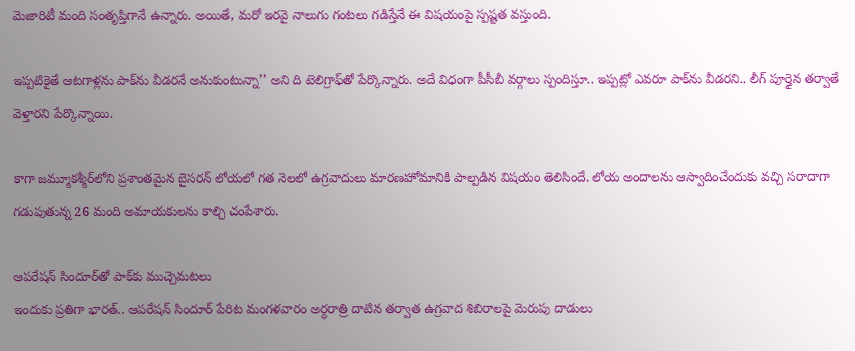మెజారిటీ మంది సంతృప్తిగానే ఉన్నారు. అయితే, మరో ఇరవై నాలుగు గంటలు గడిస్తేనే ఈ విషయంపై స్పష్టత వస్తుంది.

ఇప్పటికైతే ఆటగాళ్లను పాక్‌ను వీడరనే అనుకుంటున్నా’’ అని ది టెలిగ్రాఫ్‌తో పేర్కొన్నారు. అదే విధంగా పీసీబీ వర్గాలు స్పందిస్తూ.. ఇప్పట్లో ఎవరూ పాక్‌ను వీడరని.. లీగ్‌ పూర్తైన తర్వాతే వెళ్తారని పేర్కొన్నాయి.

కాగా జమ్మూకశ్మీర్‌లోని ప్రశాంతమైన బైసరన్‌ లోయలో గత నెలలో ఉగ్రవాదులు మారణహోమానికి పాల్పడిన విషయం తెలిసిందే. లోయ అందాలను ఆస్వాదించేందుకు వచ్చి సరాదాగా గడుపుతున్న 26 మంది అమాయకులను కాల్చి చంపేశారు.

ఆపరేషన్‌ సిందూర్‌తో పాక్‌కు ముచ్చెమటలు
ఇందుకు ప్రతిగా భారత్‌.. ఆపరేషన్‌ సిందూర్‌ పేరిట మంగళవారం అర్ధరాత్రి దాటిన తర్వాత ఉగ్రవాద శిబిరాలపై మెరుపు దాడులు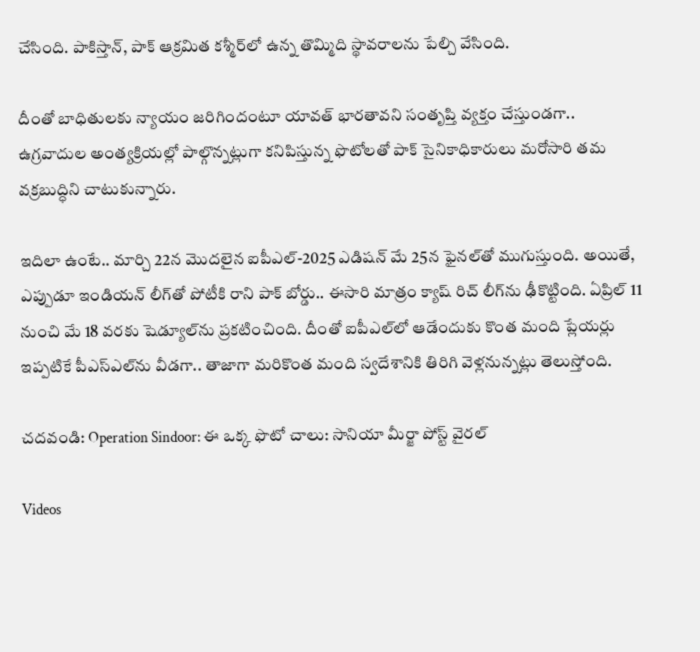చేసింది. పాకిస్తాన్‌, పాక్‌ ఆక్రమిత కశ్మీర్‌లో ఉన్న తొమ్మిది స్థావరాలను పేల్చి వేసింది.

దీంతో బాధితులకు న్యాయం జరిగిందంటూ యావత్‌ భారతావని సంతృప్తి వ్యక్తం చేస్తుండగా.. ఉగ్రవాదుల అంత్యక్రియల్లో పాల్గొన్నట్లుగా కనిపిస్తున్న ఫొటోలతో పాక్‌ సైనికాధికారులు మరోసారి తమ వక్రబుద్ధిని చాటుకున్నారు.

ఇదిలా ఉంటే.. మార్చి 22న మొదలైన ఐపీఎల్‌-2025 ఎడిషన్‌ మే 25న ఫైనల్‌తో ముగుస్తుంది. అయితే, ఎప్పుడూ ఇండియన్‌ లీగ్‌తో పోటీకి రాని పాక్‌ బోర్డు.. ఈసారి మాత్రం క్యాష్‌ రిచ్‌ లీగ్‌ను ఢీకొట్టింది. ఏప్రిల్‌ 11 నుంచి మే 18 వరకు షెడ్యూల్‌ను ప్రకటించింది. దీంతో ఐపీఎల్‌లో ఆడేందుకు కొంత మంది ప్లేయర్లు ఇప్పటికే పీఎస్‌ఎల్‌ను వీడగా.. తాజాగా మరికొంత మంది స్వదేశానికి తిరిగి వెళ్లనున్నట్లు తెలుస్తోంది.

చదవండి: Operation Sindoor: ఈ ఒక్క ఫొటో చాలు: సానియా మీర్జా పోస్ట్‌ వైరల్‌

Videos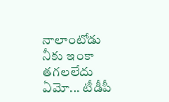నాలాంటోడు నీకు ఇంకా తగలలేదు ఏమో... టీడీపీ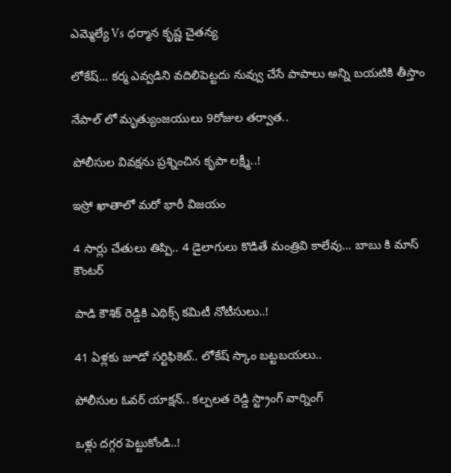ఎమ్మెల్యే Vs ధర్మాన కృష్ణ చైతన్య

లోకేష్... కర్మ ఎవ్వడిని వదిలిపెట్టదు నువ్వు చేసే పాపాలు అన్ని బయటికి తీస్తాం

నేపాల్ లో మృత్యుంజయులు 9రోజుల తర్వాత..

పోలీసుల వివక్షను ప్రశ్నించిన కృపా లక్ష్మీ..!

ఇస్రో ఖాతాలో మరో భారీ విజయం

4 సార్లు చేతులు తిప్పి.. 4 డైలాగులు కొడితే మంత్రివి కాలేవు... బాబు కి మాస్ కౌంటర్

పాడి కౌశిక్ రెడ్డికి ఎథిక్స్ కమిటీ నోటీసులు..!

41 ఏళ్లకు జూడో సర్టిఫికెట్.. లోకేష్ స్కాం బట్టబయలు..

పోలీసుల ఓవర్ యాక్షన్.. కల్పలత రెడ్డి స్ట్రాంగ్ వార్నింగ్

ఒళ్లు దగ్గర పెట్టుకోండి..!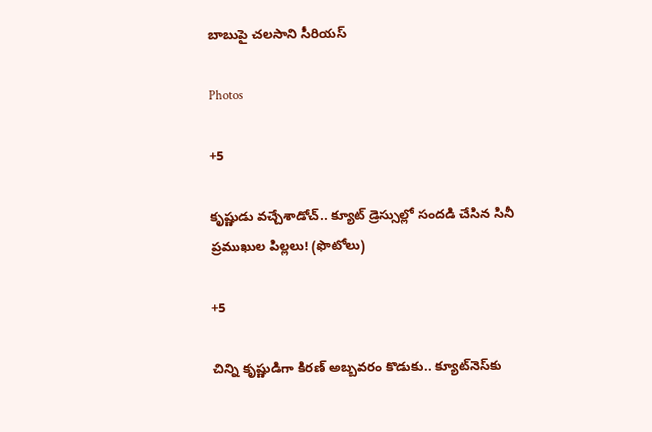బాబుపై చలసాని సీరియస్

Photos

+5

కృష్ణుడు వచ్చేశాడోచ్.. క్యూట్ డ్రెస్సుల్లో సందడి చేసిన సినీ ప్రముఖుల పిల్లలు! (ఫొటోలు)

+5

చిన్ని కృష్ణుడిగా కిరణ్ అబ్బవరం కొడుకు.. క్యూట్‌నెస్‌కు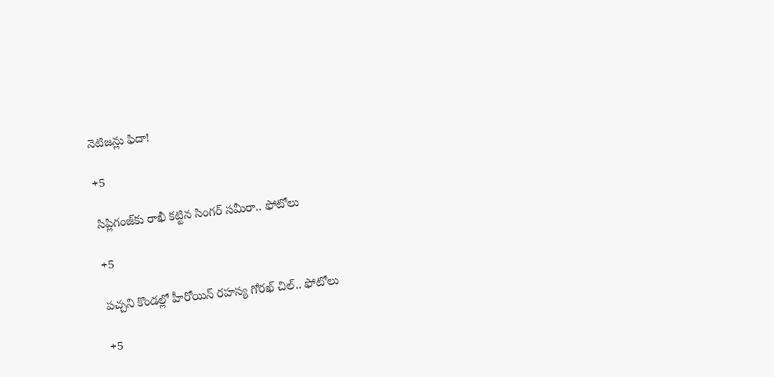నెటిజన్లు ఫిదా!

+5

సిప్లిగంజ్‌కు రాఖీ కట్టిన సింగర్ సమీరా.. ఫోటోలు

+5

పచ్చని కొండల్లో హీరోయిన్ రహస్య గోరఖ్ చిల్.. ఫోటోలు

+5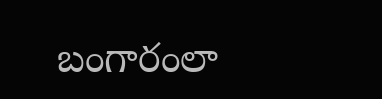బంగారంలా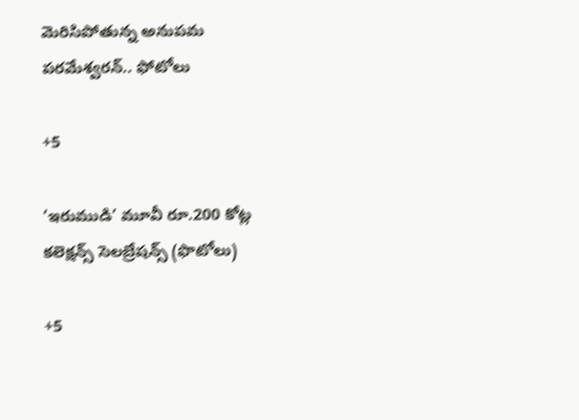మెరిసిపోతున్న అనుపమ పరమేశ్వరన్.. ఫోటోలు

+5

‘ఇరుముడి’ మూవీ రూ.200 కోట్ల కలెక్షన్స్ సెలబ్రేషన్స్ (ఫొటోలు)

+5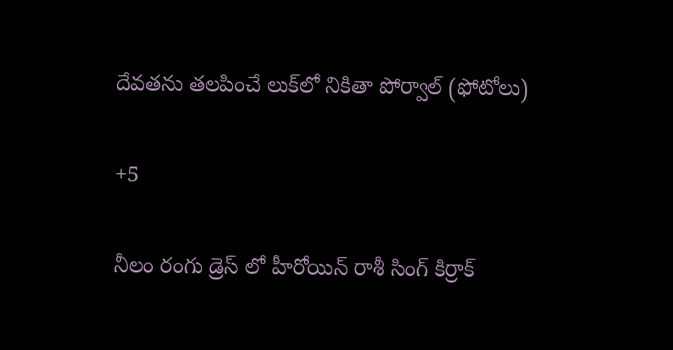దేవతను తలపించే లుక్‌లో నికితా పోర్వాల్‌ (ఫోటోలు)

+5

నీలం రంగు డ్రెస్ లో హీరోయిన్ రాశీ సింగ్ కిర్రాక్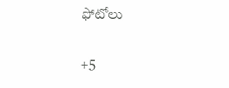ఫోటోలు

+5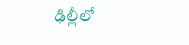ఢిల్లీలో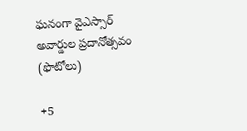ఘనంగా వైఎస్సార్‌ అవార్డుల ప్రదానోత్సవం (ఫొటోలు)

+5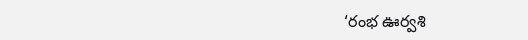‘రంభ ఊర్వశి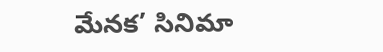మేనక’ సినిమా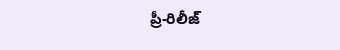ప్రీ-రిలీజ్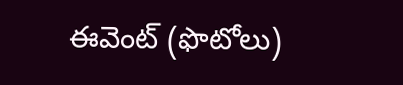ఈవెంట్‌ (ఫొటోలు)